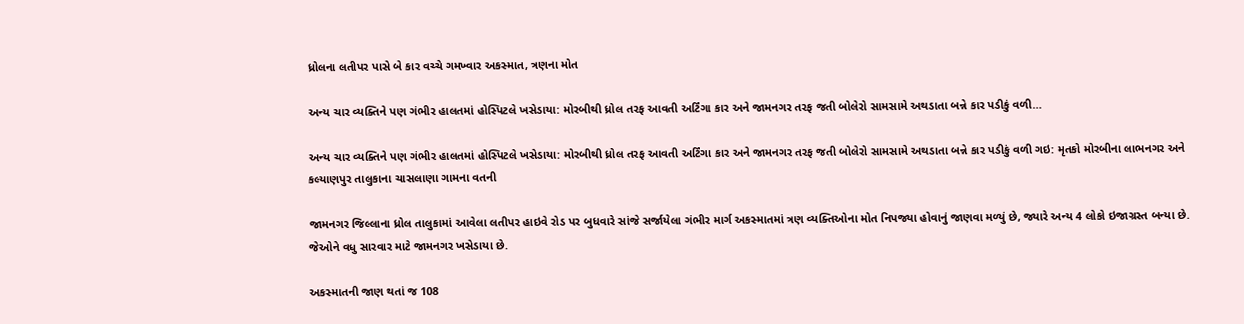ધ્રોલના લતીપર પાસે બે કાર વચ્ચે ગમખ્વાર અકસ્માત, ત્રણના મોત

અન્ય ચાર વ્યક્તિને પણ ગંભીર હાલતમાં હોસ્પિટલે ખસેડાયા: મોરબીથી ધ્રોલ તરફ આવતી અર્ટિંગા કાર અને જામનગર તરફ જતી બોલેરો સામસામે અથડાતા બન્ને કાર પડીકું વળી…

અન્ય ચાર વ્યક્તિને પણ ગંભીર હાલતમાં હોસ્પિટલે ખસેડાયા: મોરબીથી ધ્રોલ તરફ આવતી અર્ટિંગા કાર અને જામનગર તરફ જતી બોલેરો સામસામે અથડાતા બન્ને કાર પડીકું વળી ગઇ: મૃતકો મોરબીના લાભનગર અને કલ્યાણપુર તાલુકાના ચાસલાણા ગામના વતની

જામનગર જિલ્લાના ધ્રોલ તાલુકામાં આવેલા લતીપર હાઇવે રોડ પર બુધવારે સાંજે સર્જાયેલા ગંભીર માર્ગ અકસ્માતમાં ત્રણ વ્યક્તિઓના મોત નિપજ્યા હોવાનું જાણવા મળ્યું છે, જ્યારે અન્ય 4 લોકો ઇજાગ્રસ્ત બન્યા છે. જેઓને વધુ સારવાર માટે જામનગર ખસેડાયા છે.

અકસ્માતની જાણ થતાં જ 108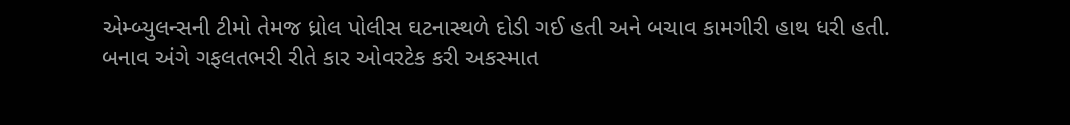એમ્બ્યુલન્સની ટીમો તેમજ ધ્રોલ પોલીસ ઘટનાસ્થળે દોડી ગઈ હતી અને બચાવ કામગીરી હાથ ધરી હતી. બનાવ અંગે ગફલતભરી રીતે કાર ઓવરટેક કરી અકસ્માત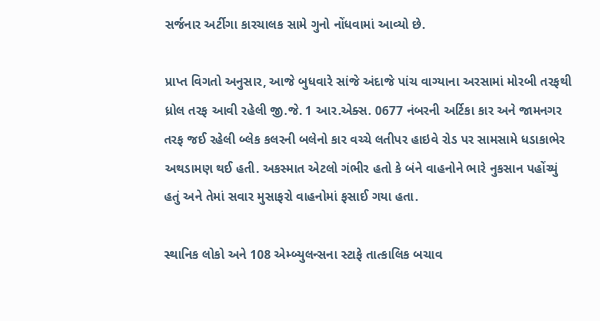સર્જનાર અર્ટીગા કારચાલક સામે ગુનો નોંધવામાં આવ્યો છે.

પ્રાપ્ત વિગતો અનુસાર, આજે બુધવારે સાંજે અંદાજે પાંચ વાગ્યાના અરસામાં મોરબી તરફથી ધ્રોલ તરફ આવી રહેલી જી.જે. 1 આર.એક્સ. 0677 નંબરની અર્ટિકા કાર અને જામનગર તરફ જઈ રહેલી બ્લેક કલરની બલેનો કાર વચ્ચે લતીપર હાઇવે રોડ પર સામસામે ધડાકાભેર અથડામણ થઈ હતી. અકસ્માત એટલો ગંભીર હતો કે બંને વાહનોને ભારે નુકસાન પહોંચ્યું હતું અને તેમાં સવાર મુસાફરો વાહનોમાં ફસાઈ ગયા હતા.

સ્થાનિક લોકો અને 108 એમ્બ્યુલન્સના સ્ટાફે તાત્કાલિક બચાવ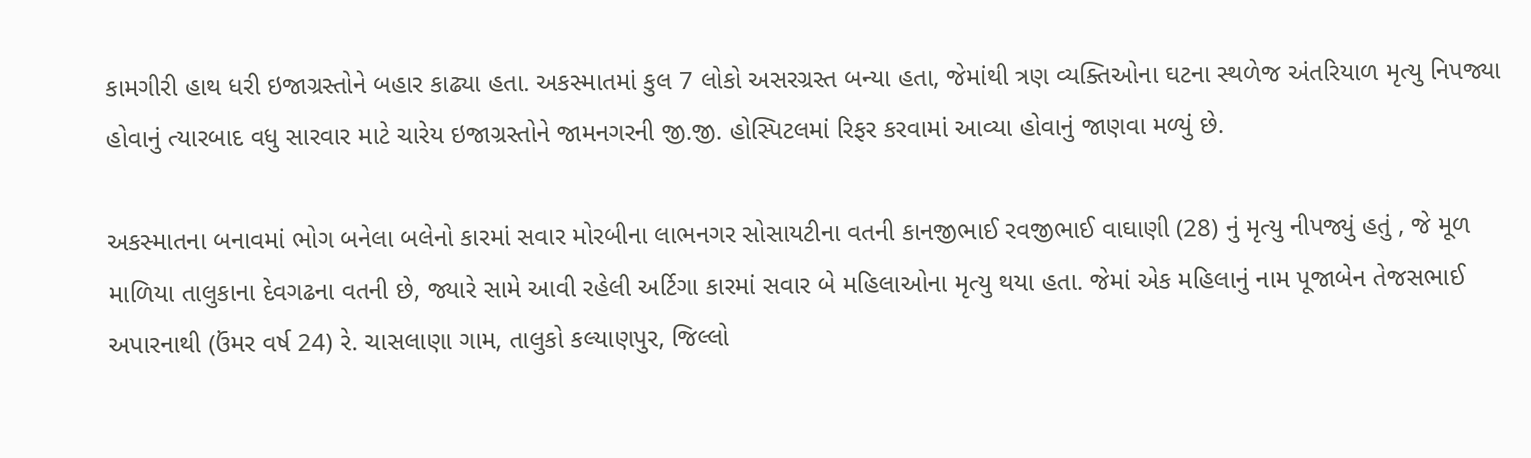કામગીરી હાથ ધરી ઇજાગ્રસ્તોને બહાર કાઢ્યા હતા. અકસ્માતમાં કુલ 7 લોકો અસરગ્રસ્ત બન્યા હતા, જેમાંથી ત્રણ વ્યક્તિઓના ઘટના સ્થળેજ અંતરિયાળ મૃત્યુ નિપજ્યા હોવાનું ત્યારબાદ વધુ સારવાર માટે ચારેય ઇજાગ્રસ્તોને જામનગરની જી.જી. હોસ્પિટલમાં રિફર કરવામાં આવ્યા હોવાનું જાણવા મળ્યું છે.

અકસ્માતના બનાવમાં ભોગ બનેલા બલેનો કારમાં સવાર મોરબીના લાભનગર સોસાયટીના વતની કાનજીભાઈ રવજીભાઈ વાઘાણી (28) નું મૃત્યુ નીપજ્યું હતું , જે મૂળ માળિયા તાલુકાના દેવગઢના વતની છે, જ્યારે સામે આવી રહેલી અર્ટિગા કારમાં સવાર બે મહિલાઓના મૃત્યુ થયા હતા. જેમાં એક મહિલાનું નામ પૂજાબેન તેજસભાઈ અપારનાથી (ઉંમર વર્ષ 24) રે. ચાસલાણા ગામ, તાલુકો કલ્યાણપુર, જિલ્લો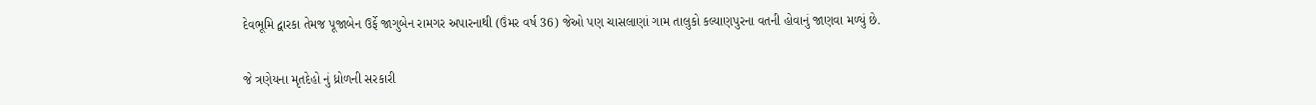દેવભૂમિ દ્વારકા તેમજ પૂજાબેન ઉર્ફે જાગુબેન રામગર અપારનાથી (ઉંમર વર્ષ 36) જેઓ પણ ચાસલાણાં ગામ તાલુકો કલ્યાણપુરના વતની હોવાનું જાણવા મળ્યું છે.

જે ત્રણેયના મૃતદેહો નું ધ્રોળની સરકારી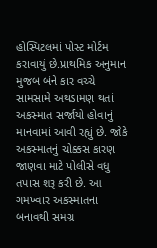હોસ્પિટલમાં પોસ્ટ મોર્ટમ કરાવાયું છે.પ્રાથમિક અનુમાન મુજબ બંને કાર વચ્ચે સામસામે અથડામણ થતાં અકસ્માત સર્જાયો હોવાનું માનવામાં આવી રહ્યું છે. જોકે અકસ્માતનું ચોક્કસ કારણ જાણવા માટે પોલીસે વધુ તપાસ શરૂ કરી છે. આ ગમખ્વાર અકસ્માતના બનાવથી સમગ્ર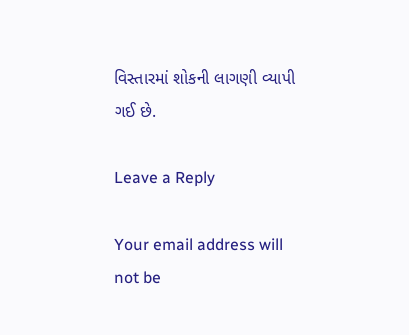વિસ્તારમાં શોકની લાગણી વ્યાપી ગઈ છે.

Leave a Reply

Your email address will not be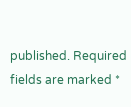published. Required fields are marked *